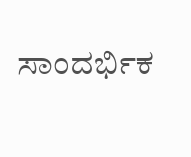ಸಾಂದರ್ಭಿಕ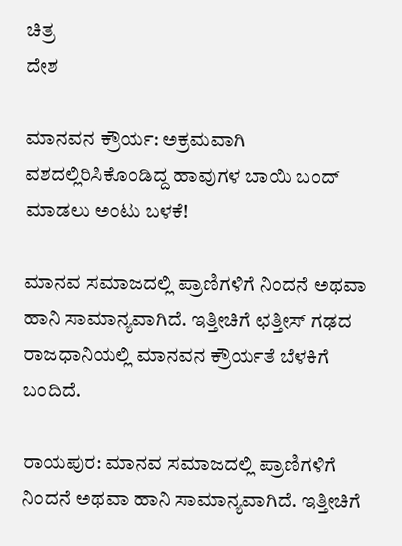ಚಿತ್ರ
ದೇಶ

ಮಾನವನ ಕ್ರೌರ್ಯ: ಅಕ್ರಮವಾಗಿ ವಶದಲ್ಲಿರಿಸಿಕೊಂಡಿದ್ದ ಹಾವುಗಳ ಬಾಯಿ ಬಂದ್ ಮಾಡಲು ಅಂಟು ಬಳಕೆ!

ಮಾನವ ಸಮಾಜದಲ್ಲಿ ಪ್ರಾಣಿಗಳಿಗೆ ನಿಂದನೆ ಅಥವಾ ಹಾನಿ ಸಾಮಾನ್ಯವಾಗಿದೆ. ಇತ್ತೀಚಿಗೆ ಛತ್ತೀಸ್ ಗಢದ ರಾಜಧಾನಿಯಲ್ಲಿ ಮಾನವನ ಕ್ರೌರ್ಯತೆ ಬೆಳಕಿಗೆ ಬಂದಿದೆ.

ರಾಯಪುರ: ಮಾನವ ಸಮಾಜದಲ್ಲಿ ಪ್ರಾಣಿಗಳಿಗೆ ನಿಂದನೆ ಅಥವಾ ಹಾನಿ ಸಾಮಾನ್ಯವಾಗಿದೆ. ಇತ್ತೀಚಿಗೆ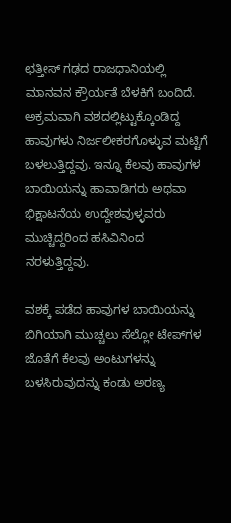ಛತ್ತೀಸ್ ಗಢದ ರಾಜಧಾನಿಯಲ್ಲಿ ಮಾನವನ ಕ್ರೌರ್ಯತೆ ಬೆಳಕಿಗೆ ಬಂದಿದೆ. ಅಕ್ರಮವಾಗಿ ವಶದಲ್ಲಿಟ್ಟುಕ್ಕೊಂಡಿದ್ದ ಹಾವುಗಳು ನಿರ್ಜಲೀಕರಗೊಳ್ಳುವ ಮಟ್ಟಿಗೆ ಬಳಲುತ್ತಿದ್ದವು. ಇನ್ನೂ ಕೆಲವು ಹಾವುಗಳ ಬಾಯಿಯನ್ನು ಹಾವಾಡಿಗರು ಅಥವಾ ಭಿಕ್ಷಾಟನೆಯ ಉದ್ದೇಶವುಳ್ಳವರು ಮುಚ್ಚಿದ್ದರಿಂದ ಹಸಿವಿನಿಂದ ನರಳುತ್ತಿದ್ದವು.

ವಶಕ್ಕೆ ಪಡೆದ ಹಾವುಗಳ ಬಾಯಿಯನ್ನು ಬಿಗಿಯಾಗಿ ಮುಚ್ಚಲು ಸೆಲ್ಲೋ ಟೇಪ್‌ಗಳ ಜೊತೆಗೆ ಕೆಲವು ಅಂಟುಗಳನ್ನು ಬಳಸಿರುವುದನ್ನು ಕಂಡು ಅರಣ್ಯ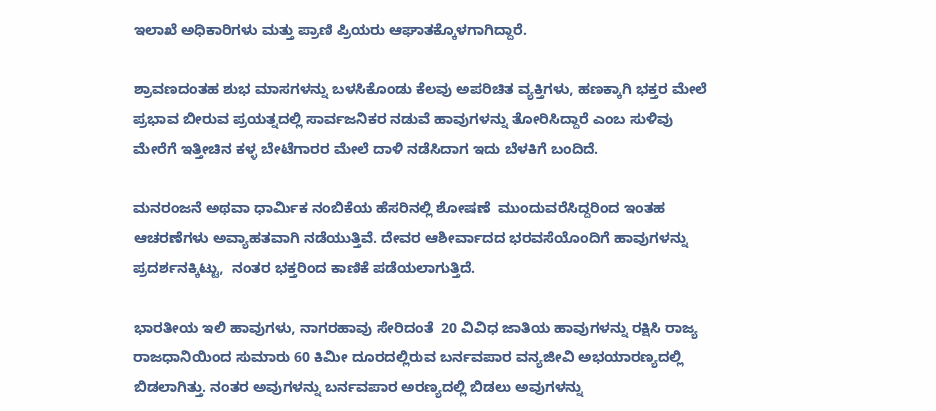ಇಲಾಖೆ ಅಧಿಕಾರಿಗಳು ಮತ್ತು ಪ್ರಾಣಿ ಪ್ರಿಯರು ಆಘಾತಕ್ಕೊಳಗಾಗಿದ್ದಾರೆ.

ಶ್ರಾವಣದಂತಹ ಶುಭ ಮಾಸಗಳನ್ನು ಬಳಸಿಕೊಂಡು ಕೆಲವು ಅಪರಿಚಿತ ವ್ಯಕ್ತಿಗಳು, ಹಣಕ್ಕಾಗಿ ಭಕ್ತರ ಮೇಲೆ ಪ್ರಭಾವ ಬೀರುವ ಪ್ರಯತ್ನದಲ್ಲಿ ಸಾರ್ವಜನಿಕರ ನಡುವೆ ಹಾವುಗಳನ್ನು ತೋರಿಸಿದ್ದಾರೆ ಎಂಬ ಸುಳಿವು ಮೇರೆಗೆ ಇತ್ತೀಚಿನ ಕಳ್ಳ ಬೇಟೆಗಾರರ ಮೇಲೆ ದಾಳಿ ನಡೆಸಿದಾಗ ಇದು ಬೆಳಕಿಗೆ ಬಂದಿದೆ.

ಮನರಂಜನೆ ಅಥವಾ ಧಾರ್ಮಿಕ ನಂಬಿಕೆಯ ಹೆಸರಿನಲ್ಲಿ ಶೋಷಣೆ  ಮುಂದುವರೆಸಿದ್ದರಿಂದ ಇಂತಹ ಆಚರಣೆಗಳು ಅವ್ಯಾಹತವಾಗಿ ನಡೆಯುತ್ತಿವೆ. ದೇವರ ಆಶೀರ್ವಾದದ ಭರವಸೆಯೊಂದಿಗೆ ಹಾವುಗಳನ್ನು ಪ್ರದರ್ಶನಕ್ಕಿಟ್ಟು,  ನಂತರ ಭಕ್ತರಿಂದ ಕಾಣಿಕೆ ಪಡೆಯಲಾಗುತ್ತಿದೆ.

ಭಾರತೀಯ ಇಲಿ ಹಾವುಗಳು, ನಾಗರಹಾವು ಸೇರಿದಂತೆ  20 ವಿವಿಧ ಜಾತಿಯ ಹಾವುಗಳನ್ನು ರಕ್ಷಿಸಿ ರಾಜ್ಯ ರಾಜಧಾನಿಯಿಂದ ಸುಮಾರು 60 ಕಿಮೀ ದೂರದಲ್ಲಿರುವ ಬರ್ನವಪಾರ ವನ್ಯಜೀವಿ ಅಭಯಾರಣ್ಯದಲ್ಲಿ ಬಿಡಲಾಗಿತ್ತು. ನಂತರ ಅವುಗಳನ್ನು ಬರ್ನವಪಾರ ಅರಣ್ಯದಲ್ಲಿ ಬಿಡಲು ಅವುಗಳನ್ನು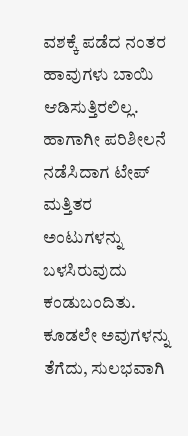ವಶಕ್ಕೆ ಪಡೆದ ನಂತರ ಹಾವುಗಳು ಬಾಯಿ ಆಡಿಸುತ್ತಿರಲಿಲ್ಲ. ಹಾಗಾಗೀ ಪರಿಶೀಲನೆ ನಡೆಸಿದಾಗ ಟೇಪ್ ಮತ್ತಿತರ ಅಂಟುಗಳನ್ನು ಬಳಸಿರುವುದು ಕಂಡುಬಂದಿತು. ಕೂಡಲೇ ಅವುಗಳನ್ನು ತೆಗೆದು, ಸುಲಭವಾಗಿ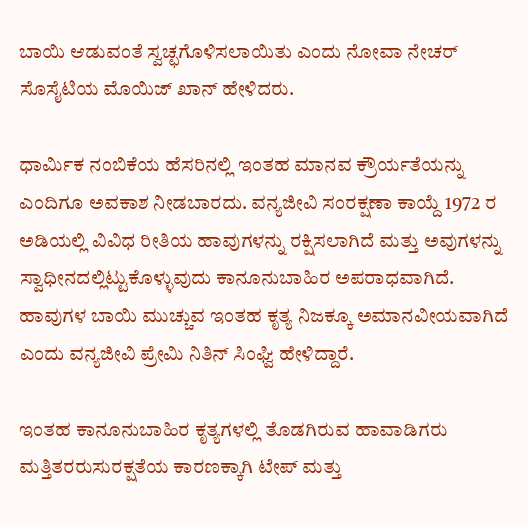ಬಾಯಿ ಆಡುವಂತೆ ಸ್ವಚ್ಛಗೊಳಿಸಲಾಯಿತು ಎಂದು ನೋವಾ ನೇಚರ್ ಸೊಸೈಟಿಯ ಮೊಯಿಜ್ ಖಾನ್ ಹೇಳಿದರು.

ಧಾರ್ಮಿಕ ನಂಬಿಕೆಯ ಹೆಸರಿನಲ್ಲಿ ಇಂತಹ ಮಾನವ ಕ್ರೌರ್ಯತೆಯನ್ನು ಎಂದಿಗೂ ಅವಕಾಶ ನೀಡಬಾರದು. ವನ್ಯಜೀವಿ ಸಂರಕ್ಷಣಾ ಕಾಯ್ದೆ 1972 ರ ಅಡಿಯಲ್ಲಿ ವಿವಿಧ ರೀತಿಯ ಹಾವುಗಳನ್ನು ರಕ್ಷಿಸಲಾಗಿದೆ ಮತ್ತು ಅವುಗಳನ್ನು ಸ್ವಾಧೀನದಲ್ಲಿಟ್ಟುಕೊಳ್ಳುವುದು ಕಾನೂನುಬಾಹಿರ ಅಪರಾಧವಾಗಿದೆ. ಹಾವುಗಳ ಬಾಯಿ ಮುಚ್ಚುವ ಇಂತಹ ಕೃತ್ಯ ನಿಜಕ್ಕೂ ಅಮಾನವೀಯವಾಗಿದೆ ಎಂದು ವನ್ಯಜೀವಿ ಪ್ರೇಮಿ ನಿತಿನ್ ಸಿಂಘ್ವಿ ಹೇಳಿದ್ದಾರೆ.

ಇಂತಹ ಕಾನೂನುಬಾಹಿರ ಕೃತ್ಯಗಳಲ್ಲಿ ತೊಡಗಿರುವ ಹಾವಾಡಿಗರು ಮತ್ತಿತರರುಸುರಕ್ಷತೆಯ ಕಾರಣಕ್ಕಾಗಿ ಟೇಪ್ ಮತ್ತು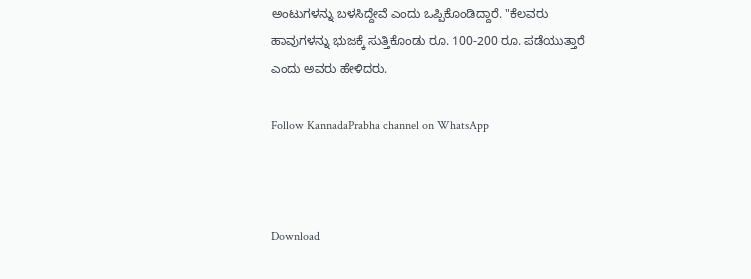ಅಂಟುಗಳನ್ನು ಬಳಸಿದ್ದೇವೆ ಎಂದು ಒಪ್ಪಿಕೊಂಡಿದ್ದಾರೆ. "ಕೆಲವರು ಹಾವುಗಳನ್ನು ಭುಜಕ್ಕೆ ಸುತ್ತಿಕೊಂಡು ರೂ. 100-200 ರೂ. ಪಡೆಯುತ್ತಾರೆ ಎಂದು ಅವರು ಹೇಳಿದರು.

Follow KannadaPrabha channel on WhatsApp



Download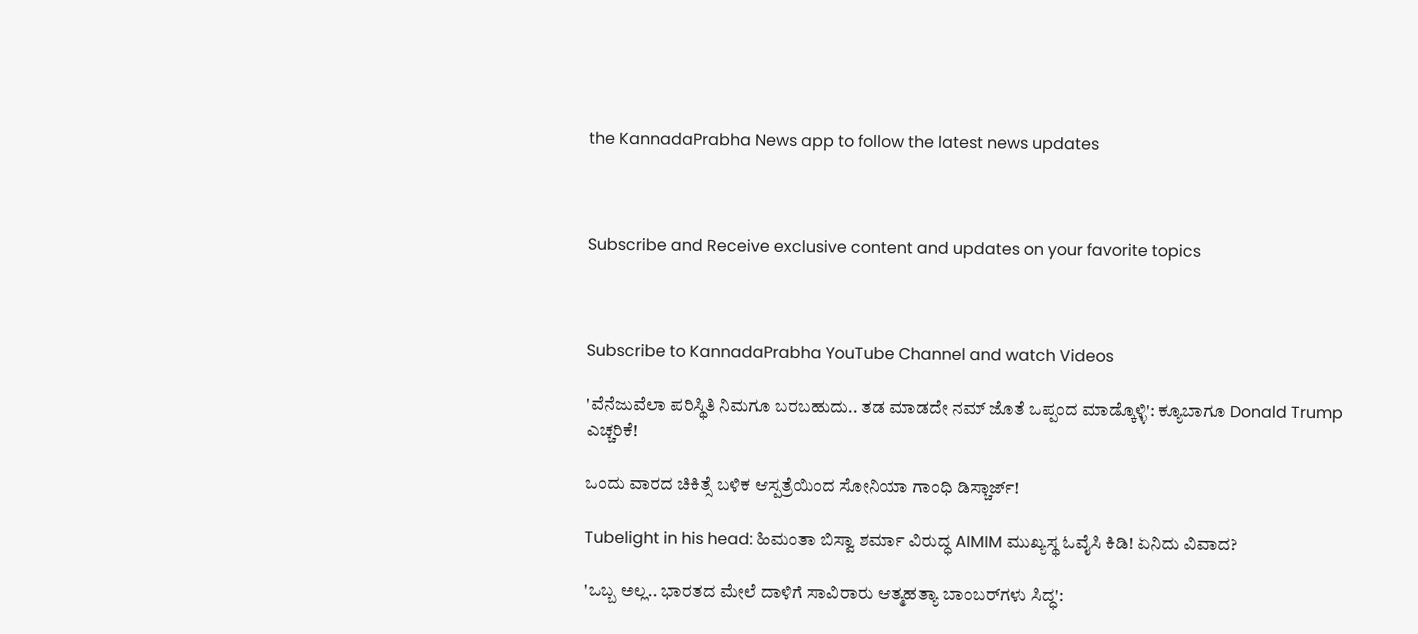the KannadaPrabha News app to follow the latest news updates



Subscribe and Receive exclusive content and updates on your favorite topics



Subscribe to KannadaPrabha YouTube Channel and watch Videos

'ವೆನೆಜುವೆಲಾ ಪರಿಸ್ಥಿತಿ ನಿಮಗೂ ಬರಬಹುದು.. ತಡ ಮಾಡದೇ ನಮ್ ಜೊತೆ ಒಪ್ಪಂದ ಮಾಡ್ಕೊಳ್ಳಿ': ಕ್ಯೂಬಾಗೂ Donald Trump ಎಚ್ಚರಿಕೆ!

ಒಂದು ವಾರದ ಚಿಕಿತ್ಸೆ ಬಳಿಕ ಆಸ್ಪತ್ರೆಯಿಂದ ಸೋನಿಯಾ ಗಾಂಧಿ ಡಿಸ್ಚಾರ್ಜ್!

Tubelight in his head: ಹಿಮಂತಾ ಬಿಸ್ವಾ ಶರ್ಮಾ ವಿರುದ್ಧ AIMIM ಮುಖ್ಯಸ್ಥ ಓವೈಸಿ ಕಿಡಿ! ಏನಿದು ವಿವಾದ?

'ಒಬ್ಬ ಅಲ್ಲ.. ಭಾರತದ ಮೇಲೆ ದಾಳಿಗೆ ಸಾವಿರಾರು ಆತ್ಮಹತ್ಯಾ ಬಾಂಬರ್‌ಗಳು ಸಿದ್ಧ':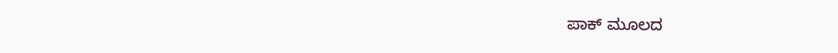ಪಾಕ್ ಮೂಲದ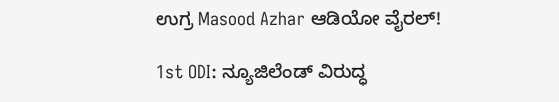ಉಗ್ರ Masood Azhar ಆಡಿಯೋ ವೈರಲ್!

1st ODI: ನ್ಯೂಜಿಲೆಂಡ್ ವಿರುದ್ಧ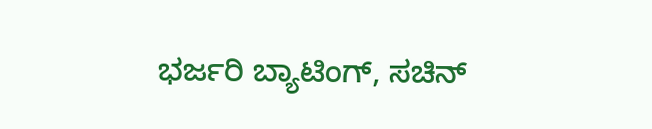ಭರ್ಜರಿ ಬ್ಯಾಟಿಂಗ್, ಸಚಿನ್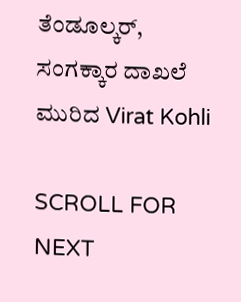ತೆಂಡೂಲ್ಕರ್, ಸಂಗಕ್ಕಾರ ದಾಖಲೆ ಮುರಿದ Virat Kohli

SCROLL FOR NEXT